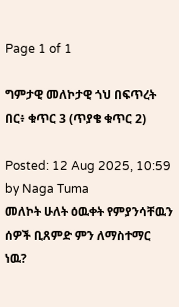Page 1 of 1

ግምታዊ መለኮታዊ ጎህ በፍጥረት በር፥ ቁጥር 3 (ጥያቄ ቁጥር 2)

Posted: 12 Aug 2025, 10:59
by Naga Tuma
መለኮት ሁለት ዕዉቀት የምያንሳቸዉን ሰዎች ቢጸምድ ምን ለማስተማር ነዉ?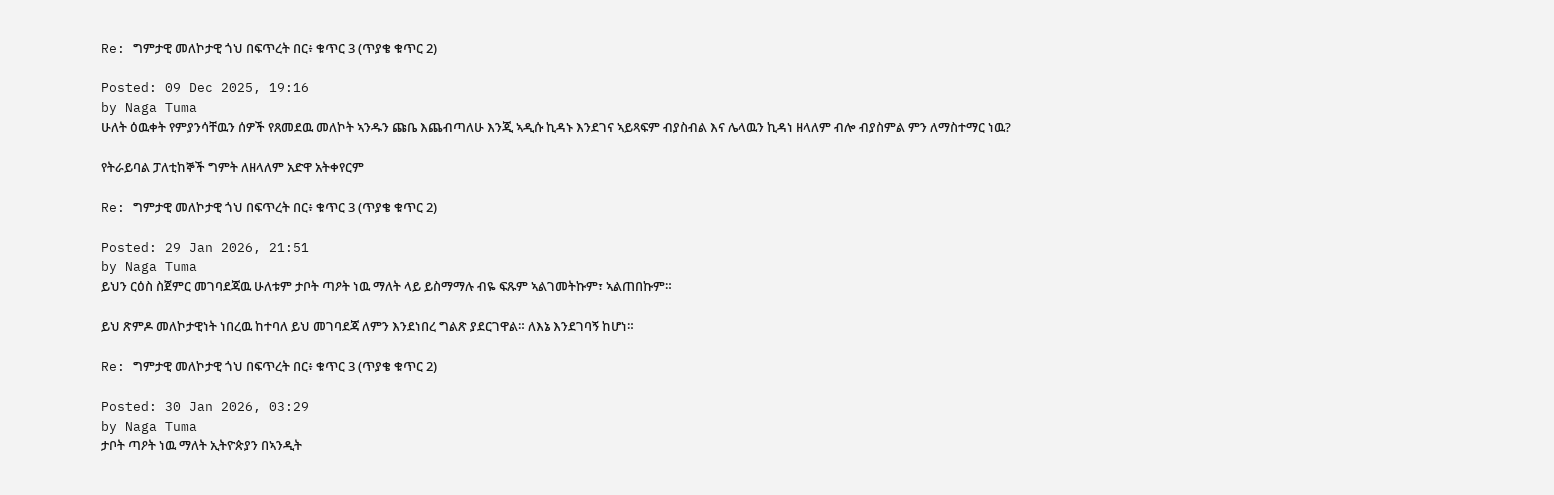Re: ግምታዊ መለኮታዊ ጎህ በፍጥረት በር፥ ቁጥር 3 (ጥያቄ ቁጥር 2)

Posted: 09 Dec 2025, 19:16
by Naga Tuma
ሁለት ዕዉቀት የምያንሳቸዉን ሰዎች የጸመደዉ መለኮት ኣንዱን ጩቤ እጨብጣለሁ እንጂ ኣዲሱ ኪዳኑ እንደገና ኣይጻፍም ብያስብል እና ሌላዉን ኪዳነ ዘላለም ብሎ ብያስምል ምን ለማስተማር ነዉ?

የትራይባል ፓለቲከኞች ግምት ለዘላለም አድዋ አትቀየርም

Re: ግምታዊ መለኮታዊ ጎህ በፍጥረት በር፥ ቁጥር 3 (ጥያቄ ቁጥር 2)

Posted: 29 Jan 2026, 21:51
by Naga Tuma
ይህን ርዕስ ስጀምር መገባደጃዉ ሁለቱም ታቦት ጣዖት ነዉ ማለት ላይ ይስማማሉ ብዬ ፍጹም ኣልገመትኩም፣ ኣልጠበኩም።

ይህ ጽምዶ መለኮታዊነት ነበረዉ ከተባለ ይህ መገባደጃ ለምን እንደነበረ ግልጽ ያደርገዋል። ለእኔ እንደገባኝ ከሆነ።

Re: ግምታዊ መለኮታዊ ጎህ በፍጥረት በር፥ ቁጥር 3 (ጥያቄ ቁጥር 2)

Posted: 30 Jan 2026, 03:29
by Naga Tuma
ታቦት ጣዖት ነዉ ማለት ኢትዮጵያን በኣንዲት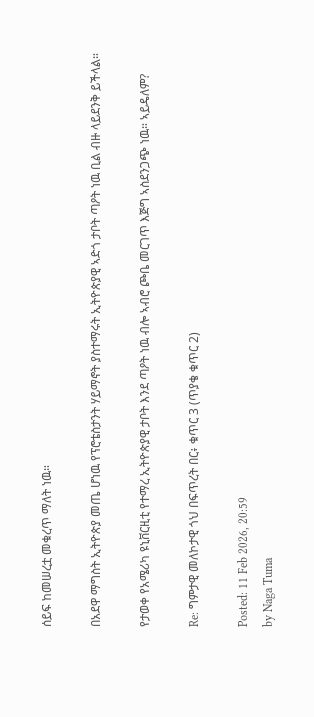ሰይፍ ከመሠረቷ መቁረጥ ማለት ነዉ።

በአደዋ ማግስት ኢትዮጵያ መጤ ሆነዉ የፕሮቴስታንት ሃይማኖት ያስተማሩት ኢትዮጵያዊ ኣድጎ ታቦት ጣዖት ነዉ ቢል ብዙ ላይደንቅ ይችላል።

የታወቀ የአሜሪካ ዩኒቨርዚቲ የተማረ ኢትዮጵያዊ ታቦት እንደ ጣዖት ነዉ ብሎ ኣብሮ ጮቤ መርገጥ እጅግ ኣስደንጋጭ ነዉ። ኣይዴለም?

Re: ግምታዊ መለኮታዊ ጎህ በፍጥረት በር፥ ቁጥር 3 (ጥያቄ ቁጥር 2)

Posted: 11 Feb 2026, 20:59
by Naga Tuma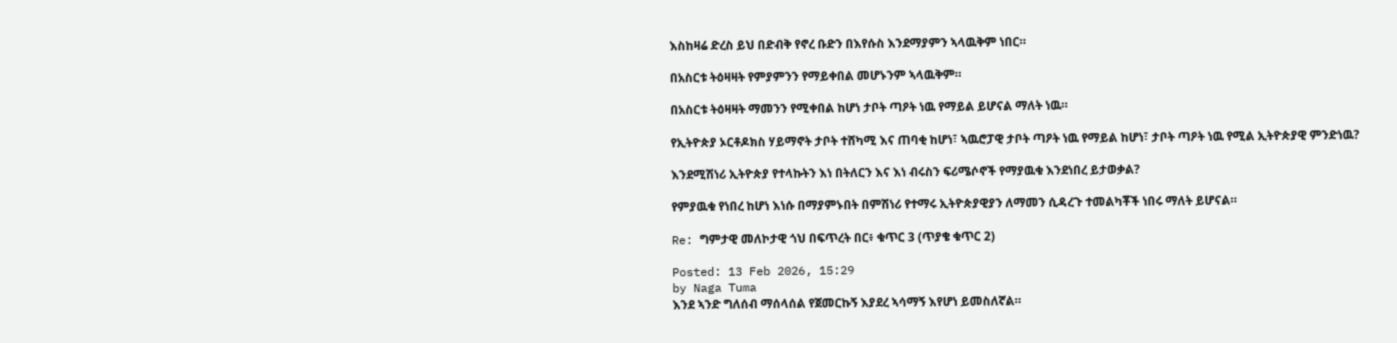እስከዛሬ ድረስ ይህ በድብቅ የኖረ ቡድን በእየሱስ እንደማያምን ኣላዉቅም ነበር።

በአስርቱ ትዕዛዛት የምያምንን የማይቀበል መሆኑንም ኣላዉቅም።

በአስርቱ ትዕዛዛት ማመንን የሚቀበል ከሆነ ታቦት ጣዖት ነዉ የማይል ይሆናል ማለት ነዉ።

የኢትዮጵያ ኦርቶዶክስ ሃይማኖት ታቦት ተሸካሚ እና ጠባቂ ከሆነ፣ ኣዉሮፓዊ ታቦት ጣዖት ነዉ የማይል ከሆነ፣ ታቦት ጣዖት ነዉ የሚል ኢትዮጵያዊ ምንድነዉ?

እንደሚሽነሪ ኢትዮጵያ የተላኩትን እነ በትለርን እና እነ ብሩስን ፍሪሜሶኖች የማያዉቁ እንደነበረ ይታወቃል?

የምያዉቁ የነበረ ከሆነ እነሱ በማያምኑበት በምሽነሪ የተማሩ ኢትዮጵያዊያን ለማመን ሲዳረጉ ተመልካቾች ነበሩ ማለት ይሆናል።

Re: ግምታዊ መለኮታዊ ጎህ በፍጥረት በር፥ ቁጥር 3 (ጥያቄ ቁጥር 2)

Posted: 13 Feb 2026, 15:29
by Naga Tuma
እንደ ኣንድ ግለሰብ ማሰላሰል የጀመርኩኝ እያደረ ኣሳማኝ እየሆነ ይመስለኛል።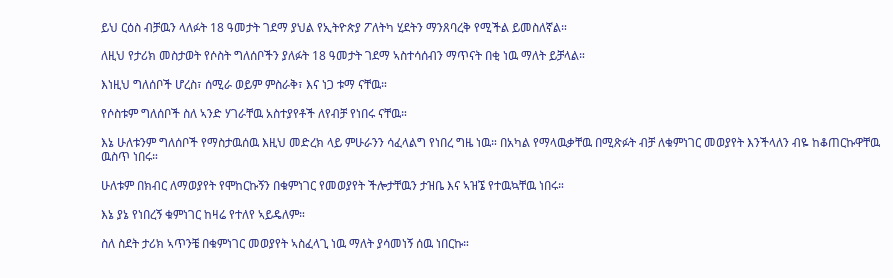ይህ ርዕስ ብቻዉን ላለፉት 18 ዓመታት ገደማ ያህል የኢትዮጵያ ፖለትካ ሂደትን ማንጸባረቅ የሚችል ይመስለኛል።

ለዚህ የታሪክ መስታወት የሶስት ግለሰቦችን ያለፉት 18 ዓመታት ገደማ ኣስተሳሰብን ማጥናት በቂ ነዉ ማለት ይቻላል።

እነዚህ ግለሰቦች ሆረስ፣ ሰሚራ ወይም ምስራቅ፣ እና ነጋ ቱማ ናቸዉ።

የሶስቱም ግለሰቦች ስለ ኣንድ ሃገራቸዉ አስተያየቶች ለየብቻ የነበሩ ናቸዉ።

እኔ ሁለቱንም ግለሰቦች የማስታዉሰዉ እዚህ መድረክ ላይ ምሁራንን ሳፈላልግ የነበረ ግዜ ነዉ። በአካል የማላዉቃቸዉ በሚጽፉት ብቻ ለቁምነገር መወያየት እንችላለን ብዬ ከቆጠርኩዋቸዉ ዉስጥ ነበሩ።

ሁለቱም በክብር ለማወያየት የሞከርኩኝን በቁምነገር የመወያየት ችሎታቸዉን ታዝቤ እና ኣዝኜ የተዉኳቸዉ ነበሩ።

እኔ ያኔ የነበረኝ ቁምነገር ከዛሬ የተለየ ኣይዴለም።

ስለ ስደት ታሪክ ኣጥንቼ በቁምነገር መወያየት ኣስፈላጊ ነዉ ማለት ያሳመነኝ ሰዉ ነበርኩ።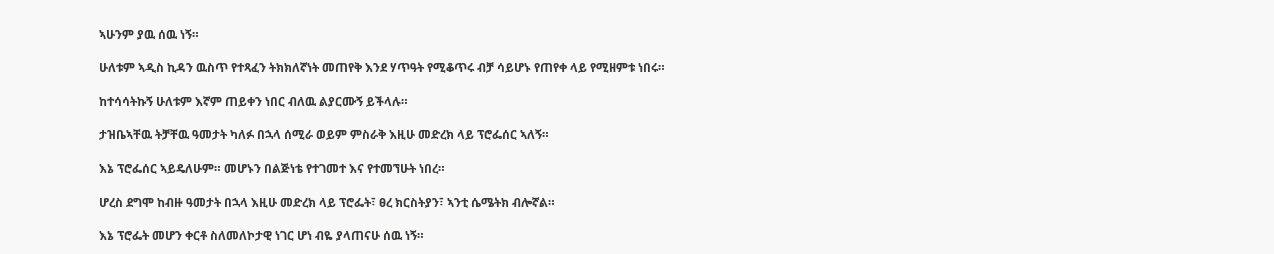ኣሁንም ያዉ ሰዉ ነኝ።

ሁለቱም ኣዲስ ኪዳን ዉስጥ የተጻፈን ትክክለኛነት መጠየቅ እንደ ሃጥዓት የሚቆጥሩ ብቻ ሳይሆኑ የጠየቀ ላይ የሚዘምቱ ነበሩ።

ከተሳሳትኩኝ ሁለቱም እኛም ጠይቀን ነበር ብለዉ ልያርሙኝ ይችላሉ።

ታዝቤኣቸዉ ትቻቸዉ ዓመታት ካለፉ በኋላ ሰሚራ ወይም ምስራቅ እዚሁ መድረክ ላይ ፕሮፌሰር ኣለኝ።

እኔ ፕሮፌሰር ኣይዴለሁም። መሆኑን በልጅነቴ የተገመተ እና የተመኘሁት ነበረ።

ሆረስ ደግሞ ከብዙ ዓመታት በኋላ እዚሁ መድረክ ላይ ፕሮፌት፣ ፀረ ክርስትያን፣ ኣንቲ ሴሜትክ ብሎኛል።

እኔ ፕሮፌት መሆን ቀርቶ ስለመለኮታዊ ነገር ሆነ ብዬ ያላጠናሁ ሰዉ ነኝ።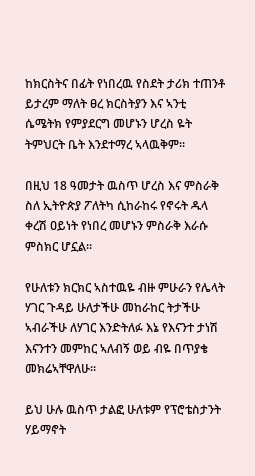ከክርስትና በፊት የነበረዉ የስደት ታሪክ ተጠንቶ ይታረም ማለት ፀረ ክርስትያን እና ኣንቲ ሴሜትክ የምያደርግ መሆኑን ሆረስ ዬት ትምህርት ቤት እንደተማረ ኣላዉቅም።

በዚህ 18 ዓመታት ዉስጥ ሆረስ እና ምስራቅ ስለ ኢትዮጵያ ፖለትካ ሲከራከሩ የኖሩት ዱላ ቀረሽ ዐይነት የነበረ መሆኑን ምስራቅ እራሱ ምስክር ሆኗል።

የሁለቱን ክርክር ኣስተዉዬ ብዙ ምሁራን የሌላት ሃገር ጉዳይ ሁለታችሁ መከራከር ትታችሁ ኣብራችሁ ለሃገር እንድትለፉ እኔ የእናንተ ታነሽ እናንተን መምከር ኣለብኝ ወይ ብዬ በጥያቄ መክሬኣቸዋለሁ።

ይህ ሁሉ ዉስጥ ታልፎ ሁለቱም የፕሮቴስታንት ሃይማኖት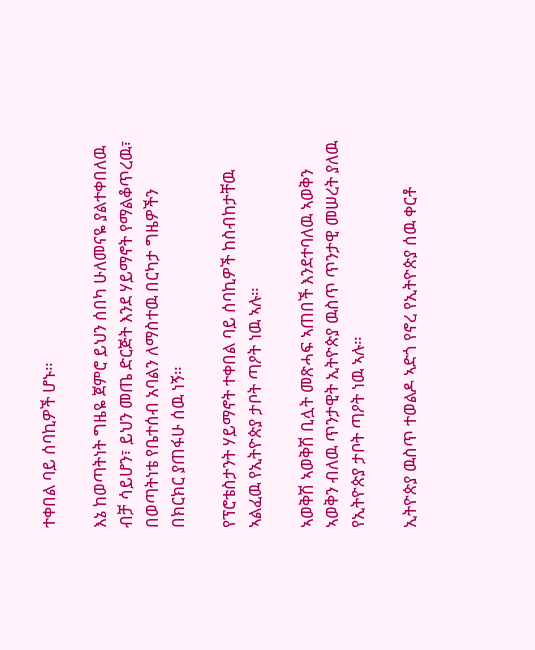ተቀበል ባይ ሰባኪዎች ሆኑ።

እኔ ከወጣትነት ግዜዬ ጀምሮ ይህን ሰበካ ሁለመናዬ ያልተቀበለዉ ብቻ ሳይሆን፣ ይህን መጤ ድርጅት እንደ ሃይማኖት የማልቆጥረዉ፣ በወጣትነቴ የቤተሰብ አባልን ለማስተዉ በርካታ ግዜዎችን በክርክር ያጠፋሁ ሰዉ ነኝ።

የፕሮቴስታንት ሃይማኖት ተቀበል ባይ ሰባኪዎች ከስብከታቸዉ ኣልፈዉ የኢትዮጵያ ታቦት ጣዖት ነዉ ኣሉ።

ኣወቅሽ ኣወቅሽ ቢሏት መጽሓፍ ኣጠበች እንደተባለዉ ኣወቅን ኣወቅን ብለዉ ጥንታዊት ኢትዮጵያ ዉስጥ ጥንታዊ መሠረት ያለዉ የኢትዮጵያ ታቦት ጣዖት ነዉ ኣሉ።

ኢትዮጵያ ዉስጥ ተወልዶ ኣድጎ የኖረ የኢትዮጵያ ሰዉ ቀርቶ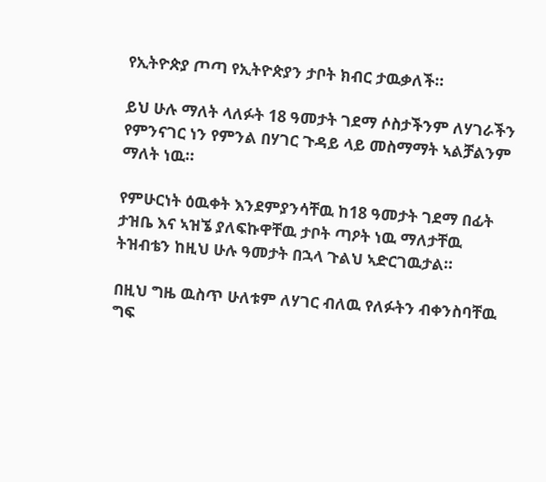የኢትዮጵያ ጦጣ የኢትዮጵያን ታቦት ክብር ታዉቃለች።

ይህ ሁሉ ማለት ላለፉት 18 ዓመታት ገደማ ሶስታችንም ለሃገራችን የምንናገር ነን የምንል በሃገር ጉዳይ ላይ መስማማት ኣልቻልንም ማለት ነዉ።

የምሁርነት ዕዉቀት እንደምያንሳቸዉ ከ18 ዓመታት ገደማ በፊት ታዝቤ እና ኣዝኜ ያለፍኩዋቸዉ ታቦት ጣዖት ነዉ ማለታቸዉ ትዝብቴን ከዚህ ሁሉ ዓመታት በኋላ ጉልህ ኣድርገዉታል።

በዚህ ግዜ ዉስጥ ሁለቱም ለሃገር ብለዉ የለፉትን ብቀንስባቸዉ ግፍ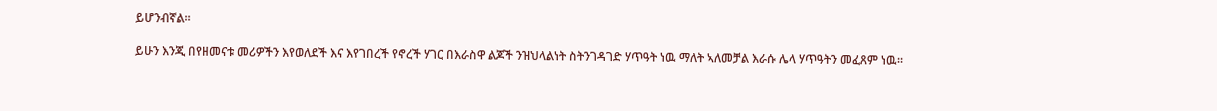ይሆንብኛል።

ይሁን እንጂ በየዘመናቱ መሪዎችን እየወለደች እና እየገበረች የኖረች ሃገር በእራስዋ ልጆች ንዝህላልነት ስትንገዳገድ ሃጥዓት ነዉ ማለት ኣለመቻል እራሱ ሌላ ሃጥዓትን መፈጸም ነዉ።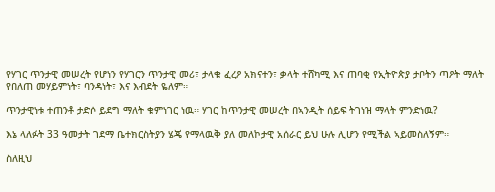የሃገር ጥንታዊ መሠረት የሆነን የሃገርን ጥንታዊ መሪ፣ ታላቁ ፈረዖ አክናተን፣ ቃላት ተሸካሚ እና ጠባቂ የኢትዮጵያ ታቦትን ጣዖት ማለት የበለጠ መሃይምነት፣ ባንዳነት፣ እና እብደት ዬለም።

ጥንታዊነቱ ተጠንቶ ታድሶ ይደግ ማለት ቁምነገር ነዉ። ሃገር ከጥንታዊ መሠረት በኣንዲት ሰይፍ ትገነዝ ማላት ምንድነዉ?

እኔ ላለፉት 33 ዓመታት ገደማ ቤተክርስትያን ሄጄ የማላዉቅ ያለ መለኮታዊ አሰራር ይህ ሁሉ ሊሆን የሚችል ኣይመስለኝም።

ስለዚህ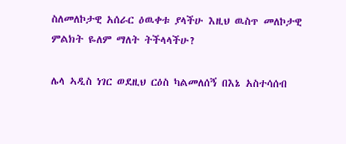ስለመለኮታዊ አሰራር ዕዉቀቱ ያላችሁ እዚህ ዉስጥ መለኮታዊ ምልክት ዬለም ማለት ትችላላችሁ?

ሌላ ኣዲስ ነገር ወደዚህ ርዕስ ካልመለሰኝ በእኔ አስተሳሰብ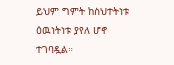ይህም ግምት ከስህተትነቱ ዕዉነትነቱ ያየለ ሆኖ ተገባዷል።